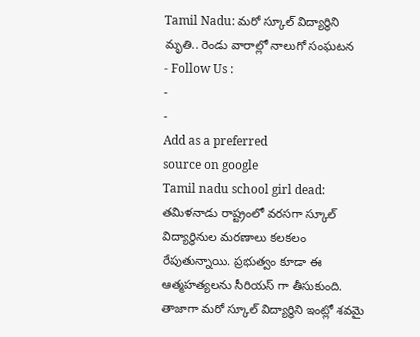Tamil Nadu: మరో స్కూల్ విద్యార్థిని మృతి.. రెండు వారాల్లో నాలుగో సంఘటన
- Follow Us :
-
-
Add as a preferred
source on google
Tamil nadu school girl dead: తమిళనాడు రాష్ట్రంలో వరసగా స్కూల్ విద్యార్థినుల మరణాలు కలకలం రేపుతున్నాయి. ప్రభుత్వం కూడా ఈ ఆత్మహత్యలను సీరియస్ గా తీసుకుంది. తాజాగా మరో స్కూల్ విద్యార్థిని ఇంట్లో శవమై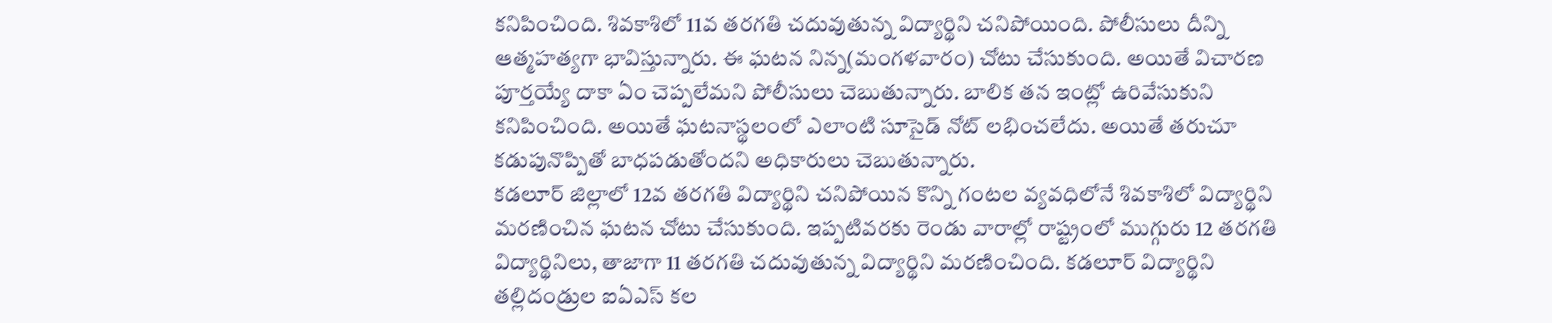కనిపించింది. శివకాశిలో 11వ తరగతి చదువుతున్న విద్యార్థిని చనిపోయింది. పోలీసులు దీన్ని ఆత్మహత్యగా భావిస్తున్నారు. ఈ ఘటన నిన్న(మంగళవారం) చోటు చేసుకుంది. అయితే విచారణ పూర్తయ్యే దాకా ఏం చెప్పలేమని పోలీసులు చెబుతున్నారు. బాలిక తన ఇంట్లో ఉరివేసుకుని కనిపించింది. అయితే ఘటనాస్థలంలో ఎలాంటి సూసైడ్ నోట్ లభించలేదు. అయితే తరుచూ కడుపునొప్పితో బాధపడుతోందని అధికారులు చెబుతున్నారు.
కడలూర్ జిల్లాలో 12వ తరగతి విద్యార్థిని చనిపోయిన కొన్ని గంటల వ్యవధిలోనే శివకాశిలో విద్యార్థిని మరణించిన ఘటన చోటు చేసుకుంది. ఇప్పటివరకు రెండు వారాల్లో రాష్ట్రంలో ముగ్గురు 12 తరగతి విద్యార్థినిలు, తాజాగా 11 తరగతి చదువుతున్న విద్యార్థిని మరణించింది. కడలూర్ విద్యార్థిని తల్లిదండ్రుల ఐఏఎస్ కల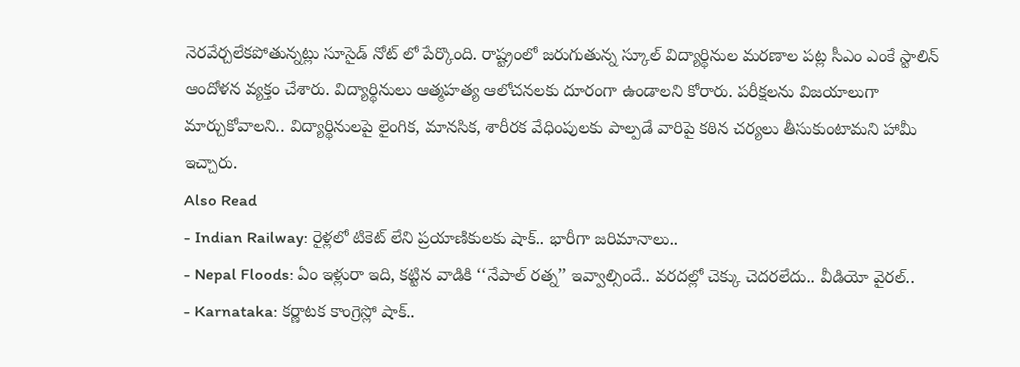నెరవేర్చలేకపోతున్నట్లు సూసైడ్ నోట్ లో పేర్కొంది. రాష్ట్రంలో జరుగుతున్న స్కూల్ విద్యార్థినుల మరణాల పట్ల సీఎం ఎంకే స్టాలిన్ ఆందోళన వ్యక్తం చేశారు. విద్యార్థినులు ఆత్మహత్య ఆలోచనలకు దూరంగా ఉండాలని కోరారు. పరీక్షలను విజయాలుగా మార్చుకోవాలని.. విద్యార్థినులపై లైంగిక, మానసిక, శారీరక వేధింపులకు పాల్పడే వారిపై కఠిన చర్యలు తీసుకుంటామని హామీ ఇచ్చారు.
Also Read
- Indian Railway: రైళ్లలో టికెట్ లేని ప్రయాణికులకు షాక్.. భారీగా జరిమానాలు..
- Nepal Floods: ఏం ఇళ్లురా ఇది, కట్టిన వాడికి ‘‘నేపాల్ రత్న’’ ఇవ్వాల్సిందే.. వరదల్లో చెక్కు చెదరలేదు.. వీడియో వైరల్..
- Karnataka: కర్ణాటక కాంగ్రెస్లో షాక్..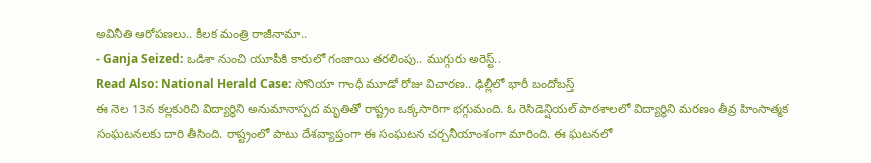అవినీతి ఆరోపణలు.. కీలక మంత్రి రాజీనామా..
- Ganja Seized: ఒడిశా నుంచి యూపీకి కారులో గంజాయి తరలింపు.. ముగ్గురు అరెస్ట్..
Read Also: National Herald Case: సోనియా గాంధీ మూడో రోజు విచారణ.. ఢిల్లీలో భారీ బందోబస్త్
ఈ నెల 13న కల్లకురిచి విద్యార్థిని అనుమానాస్పద మృతితో రాష్ట్రం ఒక్కసారిగా భగ్గుమంది. ఓ రెసిడెన్షియల్ పాఠశాలలో విద్యార్థిని మరణం తీవ్ర హింసాత్మక సంఘటనలకు దారి తీసింది. రాష్ట్రంలో పాటు దేశవ్యాప్తంగా ఈ సంఘటన చర్చనీయాంశంగా మారింది. ఈ ఘటనలో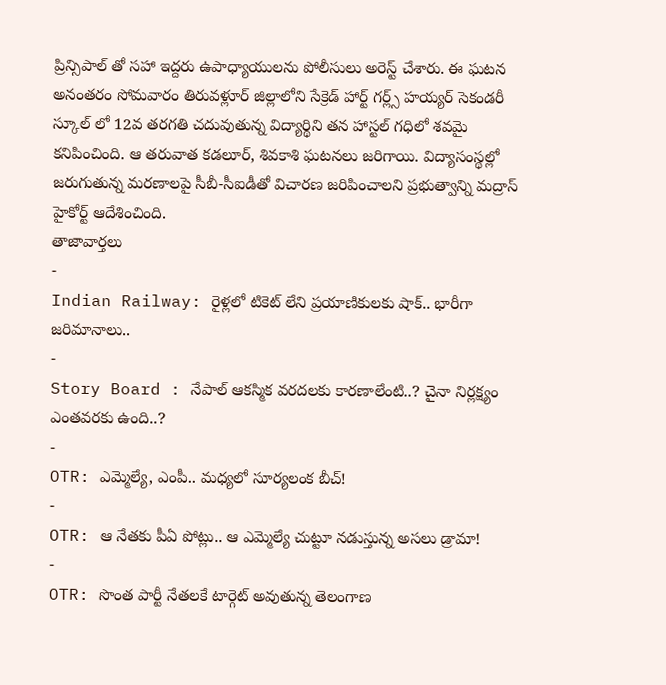ప్రిన్సిపాల్ తో సహా ఇద్దరు ఉపాధ్యాయులను పోలీసులు అరెస్ట్ చేశారు. ఈ ఘటన అనంతరం సోమవారం తిరువళ్లూర్ జిల్లాలోని సేక్రెడ్ హార్ట్ గర్ల్స్ హయ్యర్ సెకండరీ స్కూల్ లో 12వ తరగతి చదువుతున్న విద్యార్థిని తన హాస్టల్ గధిలో శవమై కనిపించింది. ఆ తరువాత కడలూర్, శివకాశి ఘటనలు జరిగాయి. విద్యాసంస్థల్లో జరుగుతున్న మరణాలపై సీబీ-సీఐడీతో విచారణ జరిపించాలని ప్రభుత్వాన్ని మద్రాస్ హైకోర్ట్ ఆదేశించింది.
తాజావార్తలు
-
Indian Railway: రైళ్లలో టికెట్ లేని ప్రయాణికులకు షాక్.. భారీగా జరిమానాలు..
-
Story Board : నేపాల్ ఆకస్మిక వరదలకు కారణాలేంటి..? చైనా నిర్లక్ష్యం ఎంతవరకు ఉంది..?
-
OTR: ఎమ్మెల్యే, ఎంపీ.. మధ్యలో సూర్యలంక బీచ్!
-
OTR: ఆ నేతకు పీఏ పోట్లు.. ఆ ఎమ్మెల్యే చుట్టూ నడుస్తున్న అసలు డ్రామా!
-
OTR: సొంత పార్టీ నేతలకే టార్గెట్ అవుతున్న తెలంగాణ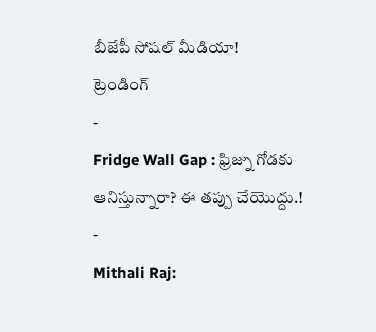బీజేపీ సోషల్ మీడియా!
ట్రెండింగ్
-
Fridge Wall Gap : ఫ్రిజ్ను గోడకు ఆనిస్తున్నారా? ఈ తప్పు చేయొద్దు.!
-
Mithali Raj: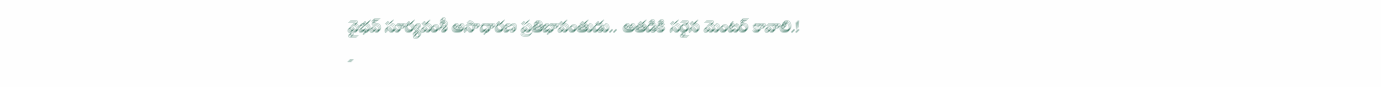వైభవ్ సూర్యవంశీ అసాధారణ ప్రతిభావంతుడు.. అతడికి సరైన మెంటర్ కావాలి.!
-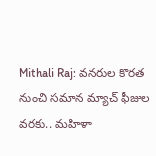Mithali Raj: వనరుల కొరత నుంచి సమాన మ్యాచ్ ఫీజుల వరకు.. మహిళా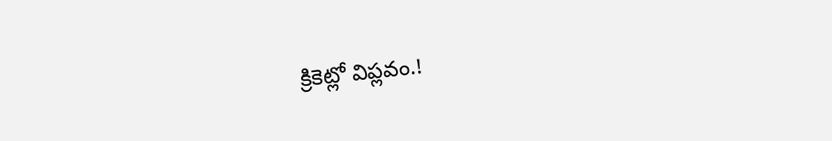క్రికెట్లో విప్లవం.!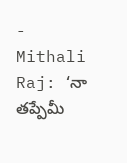-
Mithali Raj: ‘నా తప్పేమీ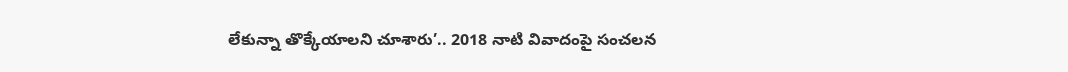లేకున్నా తొక్కేయాలని చూశారు’.. 2018 నాటి వివాదంపై సంచలన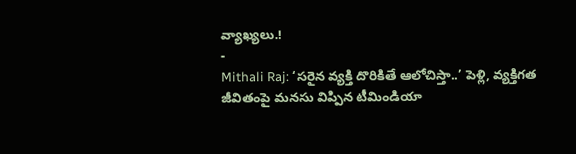వ్యాఖ్యలు.!
-
Mithali Raj: ‘సరైన వ్యక్తి దొరికితే ఆలోచిస్తా..’ పెళ్లి, వ్యక్తిగత జీవితంపై మనసు విప్పిన టీమిండియా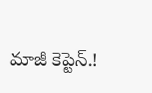మాజీ కెప్టెన్.!